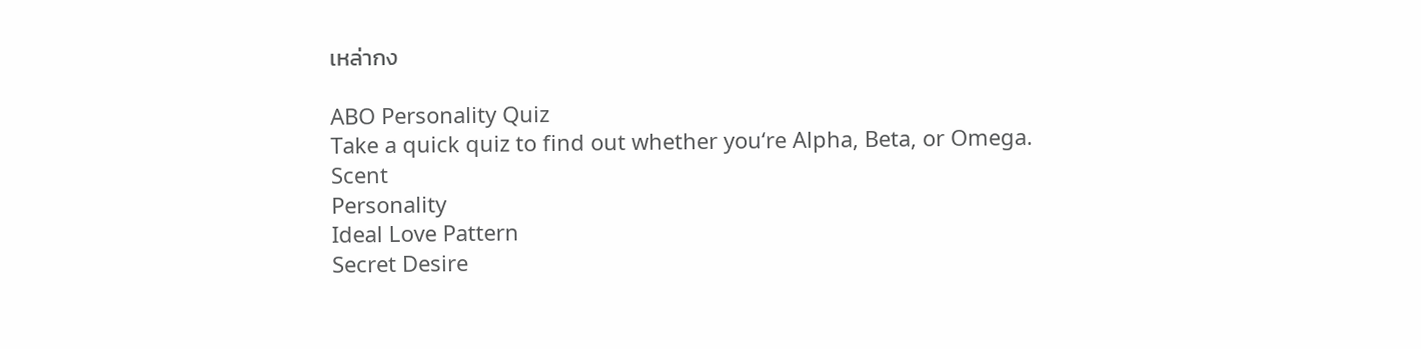เหล่ากง

ABO Personality Quiz
Take a quick quiz to find out whether you‘re Alpha, Beta, or Omega.
Scent
Personality
Ideal Love Pattern
Secret Desire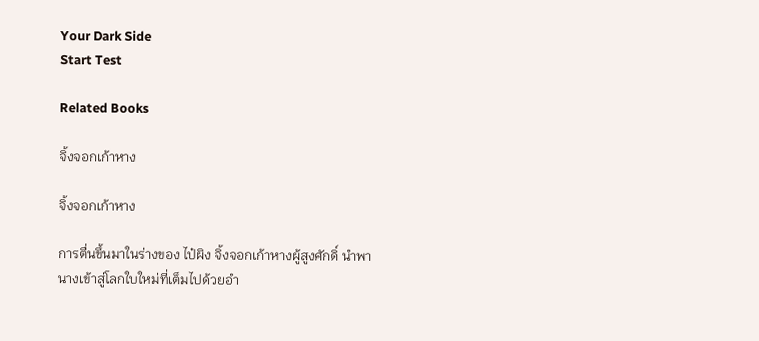Your Dark Side
Start Test

Related Books

จิ้งจอกเก้าหาง

จิ้งจอกเก้าหาง

การตื่นขึ้นมาในร่างของ ไป๋ผิง จิ้งจอกเก้าหางผู้สูงศักดิ์ นำพานางเข้าสู่โลกใบใหม่ที่เต็มไปด้วยอำ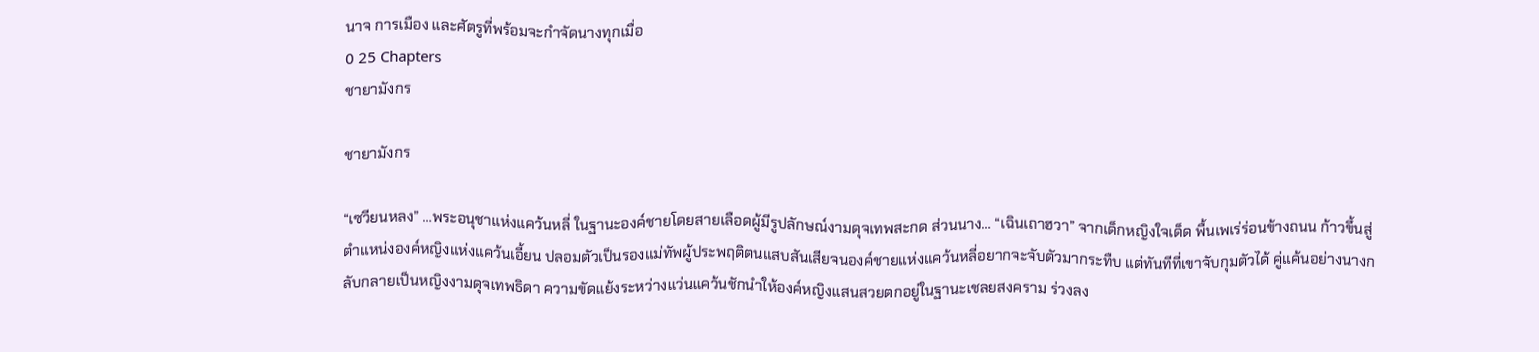นาจ การเมือง และศัตรูที่พร้อมจะกำจัดนางทุกเมื่อ
0 25 Chapters
ชายามังกร

ชายามังกร

“เซวียนหลง” …พระอนุชาแห่งแคว้นหลี่ ในฐานะองค์ชายโดยสายเลือดผู้มีรูปลักษณ์งามดุจเทพสะกด ส่วนนาง… “เฉินเถาฮวา” จากเด็กหญิงใจเด็ด พื้นเพเร่ร่อนข้างถนน ก้าวขึ้นสู่ตำแหน่งองค์หญิงแห่งแคว้นเอี้ยน ปลอมตัวเป็นรองแม่ทัพผู้ประพฤติตนแสบสันเสียจนองค์ชายแห่งแคว้นหลี่อยากจะจับตัวมากระทืบ แต่ทันทีที่เขาจับกุมตัวได้ คู่แค้นอย่างนางกลับกลายเป็นหญิงงามดุจเทพธิดา ความขัดแย้งระหว่างแว่นแคว้นชักนำให้องค์หญิงแสนสวยตกอยู่ในฐานะเชลยสงคราม ร่วงลง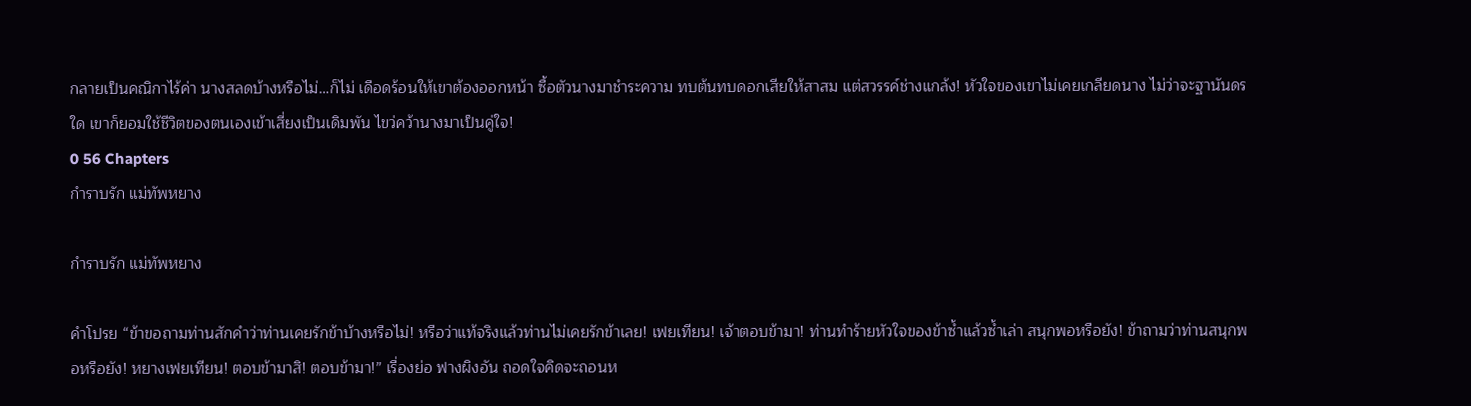กลายเป็นคณิกาไร้ค่า นางสลดบ้างหรือไม่…ก็ไม่ เดือดร้อนให้เขาต้องออกหน้า ซื้อตัวนางมาชำระความ ทบต้นทบดอกเสียให้สาสม แต่สวรรค์ช่างแกล้ง! หัวใจของเขาไม่เคยเกลียดนาง ไม่ว่าจะฐานันดรใด เขาก็ยอมใช้ชีวิตของตนเองเข้าเสี่ยงเป็นเดิมพัน ไขว่คว้านางมาเป็นคู่ใจ!
0 56 Chapters
กำราบรัก แม่ทัพหยาง

กำราบรัก แม่ทัพหยาง

คำโปรย “ข้าขอถามท่านสักคำว่าท่านเคยรักข้าบ้างหรือไม่! หรือว่าแท้จริงแล้วท่านไม่เคยรักข้าเลย! เฟยเทียน! เจ้าตอบข้ามา! ท่านทำร้ายหัวใจของข้าซ้ำแล้วซ้ำเล่า สนุกพอหรือยัง! ข้าถามว่าท่านสนุกพอหรือยัง! หยางเฟยเทียน! ตอบข้ามาสิ! ตอบข้ามา!” เรื่องย่อ ฟางผิงอัน ถอดใจคิดจะถอนห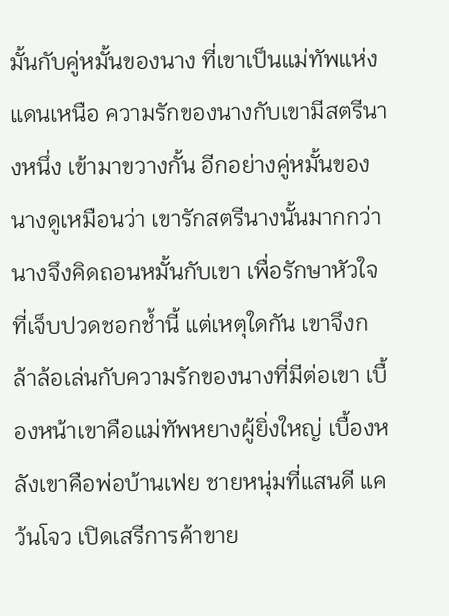มั้นกับคู่หมั้นของนาง ที่เขาเป็นแม่ทัพแห่งแดนเหนือ ความรักของนางกับเขามีสตรีนางหนึ่ง เข้ามาขวางกั้น อีกอย่างคู่หมั้นของนางดูเหมือนว่า เขารักสตรีนางนั้นมากกว่า นางจึงคิดถอนหมั้นกับเขา เพื่อรักษาหัวใจที่เจ็บปวดชอกช้ำนี้ แต่เหตุใดกัน เขาจึงกล้าล้อเล่นกับความรักของนางที่มีต่อเขา เบื้องหน้าเขาคือแม่ทัพหยางผู้ยิ่งใหญ่ เบื้องหลังเขาคือพ่อบ้านเฟย ชายหนุ่มที่แสนดี แคว้นโจว เปิดเสรีการค้าขาย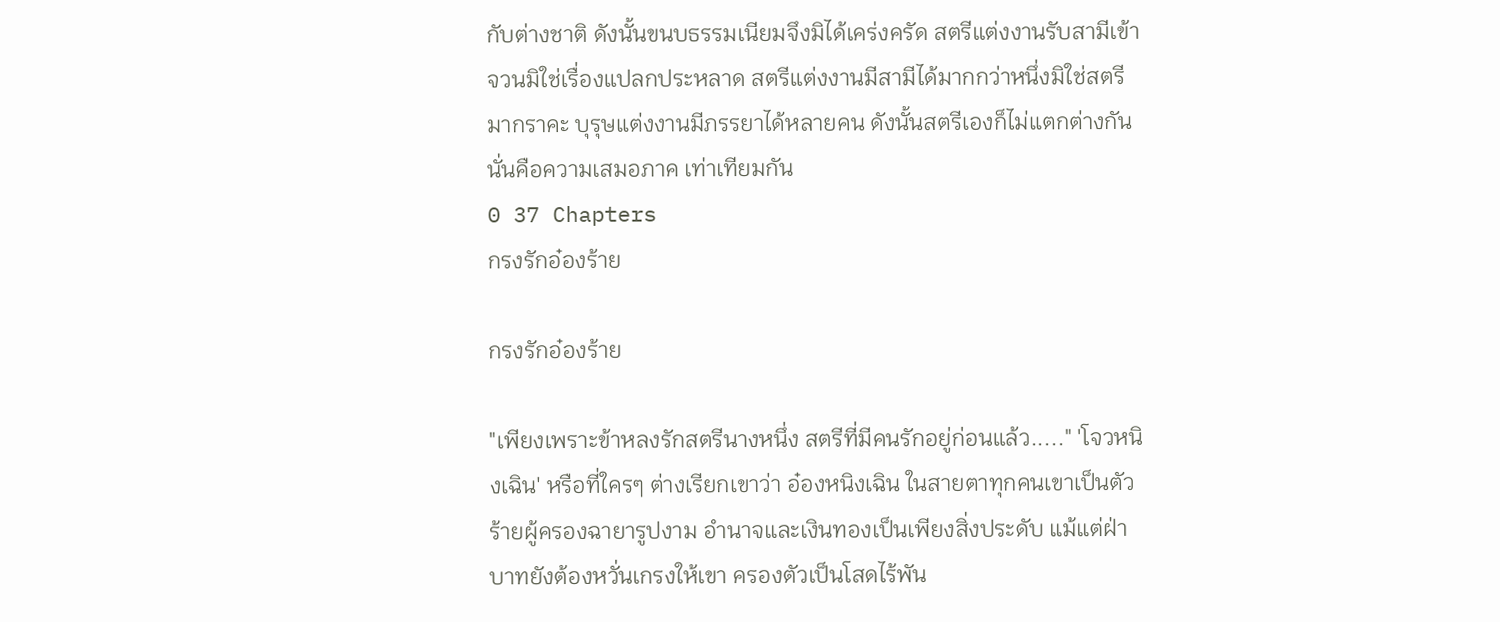กับต่างชาติ ดังนั้นขนบธรรมเนียมจึงมิได้เคร่งครัด สตรีแต่งงานรับสามีเข้าจวนมิใช่เรื่องแปลกประหลาด สตรีแต่งงานมีสามีได้มากกว่าหนึ่งมิใช่สตรีมากราคะ บุรุษแต่งงานมีภรรยาได้หลายคน ดังนั้นสตรีเองก็ไม่แตกต่างกัน นั่นคือความเสมอภาค เท่าเทียมกัน
0 37 Chapters
กรงรักอ๋องร้าย

กรงรักอ๋องร้าย

"เพียงเพราะข้าหลงรักสตรีนางหนึ่ง สตรีที่มีคนรักอยู่ก่อนแล้ว....." 'โจวหนิงเฉิน' หรือที่ใครๆ ต่างเรียกเขาว่า อ๋องหนิงเฉิน ในสายตาทุกคนเขาเป็นตัวร้ายผู้ครองฉายารูปงาม อำนาจและเงินทองเป็นเพียงสิ่งประดับ แม้แต่ฝ่าบาทยังต้องหวั่นเกรงให้เขา ครองตัวเป็นโสดไร้พัน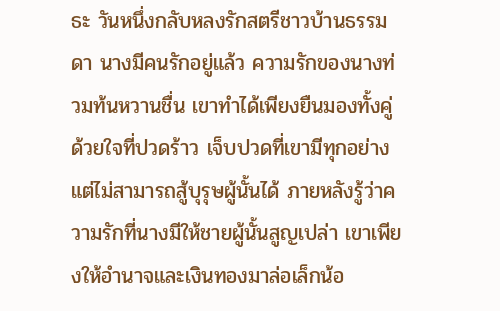ธะ วันหนึ่งกลับหลงรักสตรีชาวบ้านธรรมดา นางมีคนรักอยู่แล้ว ความรักของนางท่วมท้นหวานชื่น เขาทำได้เพียงยืนมองทั้งคู่ด้วยใจที่ปวดร้าว เจ็บปวดที่เขามีทุกอย่างแต่ไม่สามารถสู้บุรุษผู้นั้นได้ ภายหลังรู้ว่าความรักที่นางมีให้ชายผู้นั้นสูญเปล่า เขาเพียงให้อำนาจและเงินทองมาล่อเล็กน้อ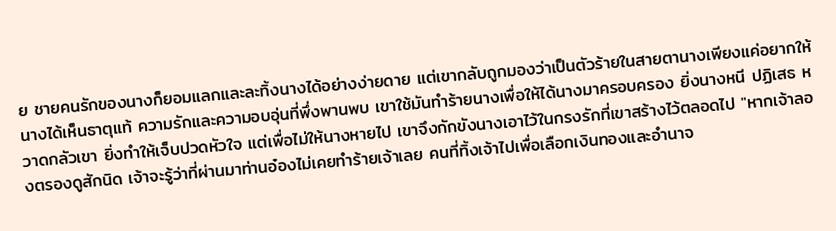ย ชายคนรักของนางก็ยอมแลกและละทิ้งนางได้อย่างง่ายดาย แต่เขากลับถูกมองว่าเป็นตัวร้ายในสายตานางเพียงแค่อยากให้นางได้เห็นธาตุแท้ ความรักและความอบอุ่นที่พึ่งพานพบ เขาใช้มันทำร้ายนางเพื่อให้ได้นางมาครอบครอง ยิ่งนางหนี ปฏิเสธ หวาดกลัวเขา ยิ่งทำให้เจ็บปวดหัวใจ แต่เพื่อไม่ให้นางหายไป เขาจึงกักขังนางเอาไว้ในกรงรักที่เขาสร้างไว้ตลอดไป "หากเจ้าลองตรองดูสักนิด เจ้าจะรู้ว่าที่ผ่านมาท่านอ๋องไม่เคยทำร้ายเจ้าเลย คนที่ทิ้งเจ้าไปเพื่อเลือกเงินทองและอำนาจ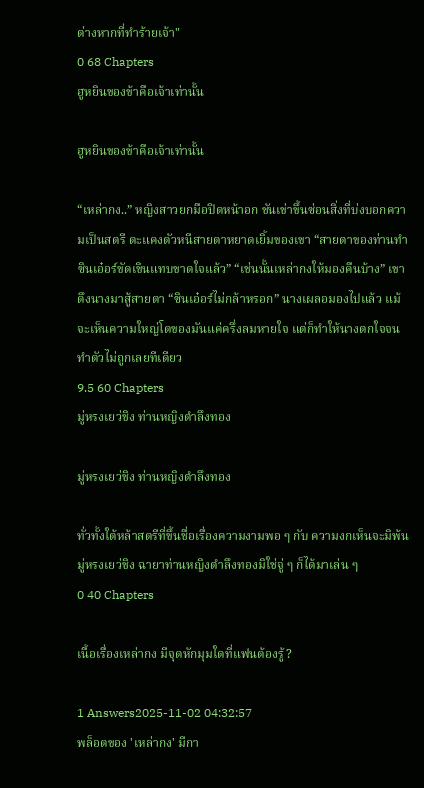ต่างหากที่ทำร้ายเจ้า"
0 68 Chapters
ฮูหยินของข้าคือเจ้าเท่านั้น

ฮูหยินของข้าคือเจ้าเท่านั้น

“เหล่ากง..” หญิงสาวยกมือปิดหน้าอก ชันเข่าขึ้นซ่อนสิ่งที่บ่งบอกความเป็นสตรี ตะแคงตัวหนีสายตาหยาดเยิ้มของเขา “สายตาของท่านทำซินเอ๋อร์ขัดเขินแทบขาดใจแล้ว” “เช่นนั้นเหล่ากงให้มองคืนบ้าง” เขาดึงนางมาสู้สายตา “ซินเอ๋อร์ไม่กล้าหรอก” นางเผลอมองไปแล้ว แม้จะเห็นความใหญ่โตของมันแค่ครึ่งลมหายใจ แต่ก็ทำให้นางตกใจจนทำตัวไม่ถูกเลยทีเดียว
9.5 60 Chapters
มู่หรงเยว่ชิง ท่านหญิงตำลึงทอง

มู่หรงเยว่ชิง ท่านหญิงตำลึงทอง

ทั่วทั้งใต้หล้าสตรีที่ขึ้นชื่อเรื่องความงามพอ ๆ กับ ความงกเห็นจะมิพ้นมู่หรงเยว่ชิง ฉายาท่านหญิงตำลึงทองมิใช่จู่ ๆ ก็ได้มาเล่น ๆ
0 40 Chapters

เนื้อเรื่องเหล่ากง มีจุดหักมุมใดที่แฟนต้องรู้?

1 Answers2025-11-02 04:32:57
พล็อตของ 'เหล่ากง' มีกา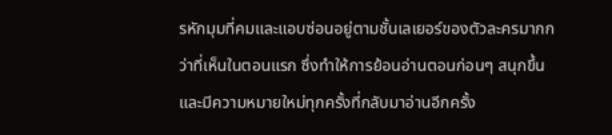รหักมุมที่คมและแอบซ่อนอยู่ตามชั้นเลเยอร์ของตัวละครมากกว่าที่เห็นในตอนแรก ซึ่งทำให้การย้อนอ่านตอนก่อนๆ สนุกขึ้นและมีความหมายใหม่ทุกครั้งที่กลับมาอ่านอีกครั้ง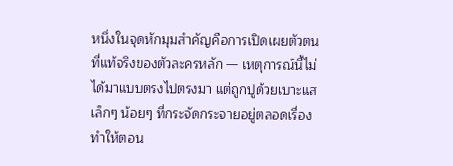หนึ่งในจุดหักมุมสำคัญคือการเปิดเผยตัวตนที่แท้จริงของตัวละครหลัก — เหตุการณ์นี้ไม่ได้มาแบบตรงไปตรงมา แต่ถูกปูด้วยเบาะแสเล็กๆ น้อยๆ ที่กระจัดกระจายอยู่ตลอดเรื่อง ทำให้ตอน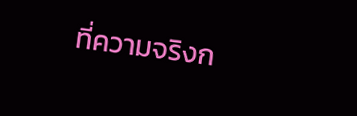ที่ความจริงก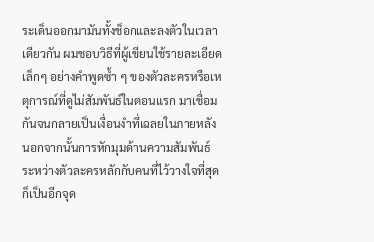ระเด็นออกมามันทั้งช็อกและลงตัวในเวลาเดียวกัน ผมชอบวิธีที่ผู้เขียนใช้รายละเอียดเล็กๆ อย่างคำพูดซ้ำ ๆ ของตัวละครหรือเหตุการณ์ที่ดูไม่สัมพันธ์ในตอนแรก มาเชื่อมกันจนกลายเป็นเงื่อนงำที่เฉลยในภายหลัง นอกจากนั้นการหักมุมด้านความสัมพันธ์ระหว่างตัวละครหลักกับคนที่ไว้วางใจที่สุดก็เป็นอีกจุด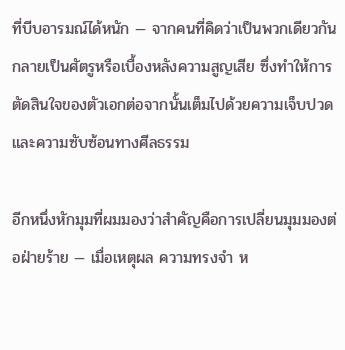ที่บีบอารมณ์ได้หนัก — จากคนที่คิดว่าเป็นพวกเดียวกัน กลายเป็นศัตรูหรือเบื้องหลังความสูญเสีย ซึ่งทำให้การตัดสินใจของตัวเอกต่อจากนั้นเต็มไปด้วยความเจ็บปวดและความซับซ้อนทางศีลธรรม

อีกหนึ่งหักมุมที่ผมมองว่าสำคัญคือการเปลี่ยนมุมมองต่อฝ่ายร้าย — เมื่อเหตุผล ความทรงจำ ห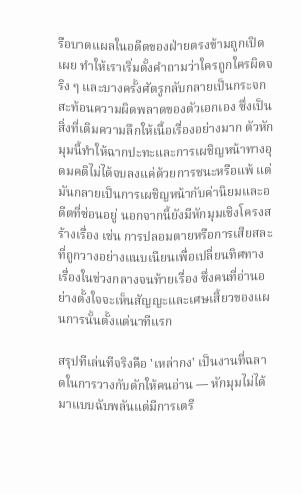รือบาดแผลในอดีตของฝ่ายตรงข้ามถูกเปิดเผย ทำให้เราเริ่มตั้งคำถามว่าใครถูกใครผิดจริง ๆ และบางครั้งศัตรูกลับกลายเป็นกระจกสะท้อนความผิดพลาดของตัวเอกเอง ซึ่งเป็นสิ่งที่เติมความลึกให้เนื้อเรื่องอย่างมาก ตัวหักมุมนี้ทำให้ฉากปะทะและการเผชิญหน้าทางอุดมคติไม่ได้จบลงแค่ด้วยการชนะหรือแพ้ แต่มันกลายเป็นการเผชิญหน้ากับค่านิยมและอดีตที่ซ่อนอยู่ นอกจากนี้ยังมีหักมุมเชิงโครงสร้างเรื่อง เช่น การปลอมตายหรือการเสียสละที่ถูกวางอย่างแนบเนียนเพื่อเปลี่ยนทิศทางเรื่องในช่วงกลางจนท้ายเรื่อง ซึ่งคนที่อ่านอย่างตั้งใจจะเห็นสัญญะและเศษเสี้ยวของแผนการนั้นตั้งแต่นาทีแรก

สรุปทีเล่นทีจริงคือ 'เหล่ากง' เป็นงานที่ฉลาดในการวางกับดักให้คนอ่าน — หักมุมไม่ได้มาแบบฉับพลันแต่มีการเตรี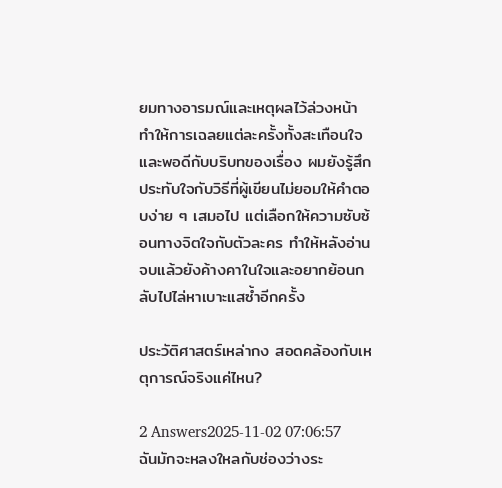ยมทางอารมณ์และเหตุผลไว้ล่วงหน้า ทำให้การเฉลยแต่ละครั้งทั้งสะเทือนใจและพอดีกับบริบทของเรื่อง ผมยังรู้สึกประทับใจกับวิธีที่ผู้เขียนไม่ยอมให้คำตอบง่าย ๆ เสมอไป แต่เลือกให้ความซับซ้อนทางจิตใจกับตัวละคร ทำให้หลังอ่านจบแล้วยังค้างคาในใจและอยากย้อนกลับไปไล่หาเบาะแสซ้ำอีกครั้ง

ประวัติศาสตร์เหล่ากง สอดคล้องกับเหตุการณ์จริงแค่ไหน?

2 Answers2025-11-02 07:06:57
ฉันมักจะหลงใหลกับช่องว่างระ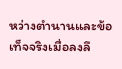หว่างตำนานและข้อเท็จจริงเมื่อลงลึ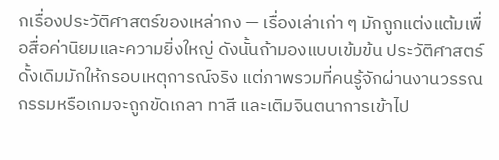กเรื่องประวัติศาสตร์ของเหล่ากง — เรื่องเล่าเก่า ๆ มักถูกแต่งแต้มเพื่อสื่อค่านิยมและความยิ่งใหญ่ ดังนั้นถ้ามองแบบเข้มข้น ประวัติศาสตร์ดั้งเดิมมักให้กรอบเหตุการณ์จริง แต่ภาพรวมที่คนรู้จักผ่านงานวรรณกรรมหรือเกมจะถูกขัดเกลา ทาสี และเติมจินตนาการเข้าไป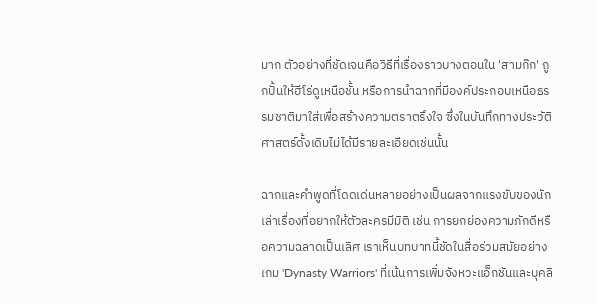มาก ตัวอย่างที่ชัดเจนคือวิธีที่เรื่องราวบางตอนใน 'สามก๊ก' ถูกปั้นให้ฮีโร่ดูเหนือชั้น หรือการนำฉากที่มีองค์ประกอบเหนือธรรมชาติมาใส่เพื่อสร้างความตราตรึงใจ ซึ่งในบันทึกทางประวัติศาสตร์ดั้งเดิมไม่ได้มีรายละเอียดเช่นนั้น

ฉากและคำพูดที่โดดเด่นหลายอย่างเป็นผลจากแรงขับของนักเล่าเรื่องที่อยากให้ตัวละครมีมิติ เช่น การยกย่องความภักดีหรือความฉลาดเป็นเลิศ เราเห็นบทบาทนี้ชัดในสื่อร่วมสมัยอย่างเกม 'Dynasty Warriors' ที่เน้นการเพิ่มจังหวะแอ็กชันและบุคลิ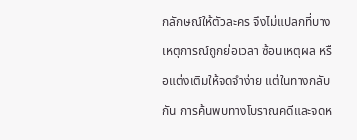กลักษณ์ให้ตัวละคร จึงไม่แปลกที่บางเหตุการณ์ถูกย่อเวลา ซ้อนเหตุผล หรือแต่งเติมให้จดจำง่าย แต่ในทางกลับกัน การค้นพบทางโบราณคดีและจดห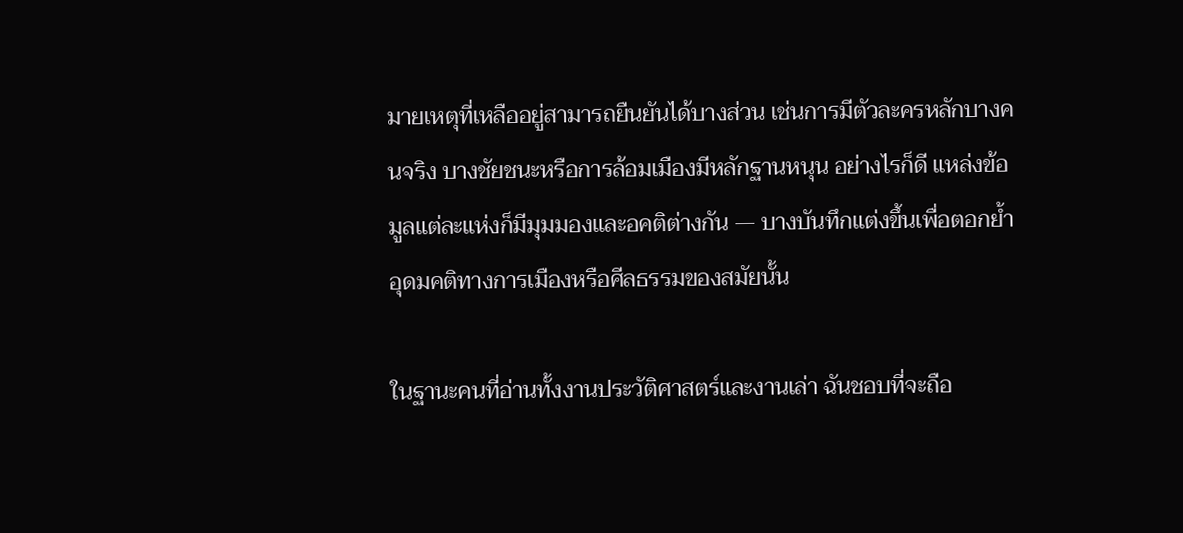มายเหตุที่เหลืออยู่สามารถยืนยันได้บางส่วน เช่นการมีตัวละครหลักบางคนจริง บางชัยชนะหรือการล้อมเมืองมีหลักฐานหนุน อย่างไรก็ดี แหล่งข้อมูลแต่ละแห่งก็มีมุมมองและอคติต่างกัน — บางบันทึกแต่งขึ้นเพื่อตอกย้ำอุดมคติทางการเมืองหรือศีลธรรมของสมัยนั้น

ในฐานะคนที่อ่านทั้งงานประวัติศาสตร์และงานเล่า ฉันชอบที่จะถือ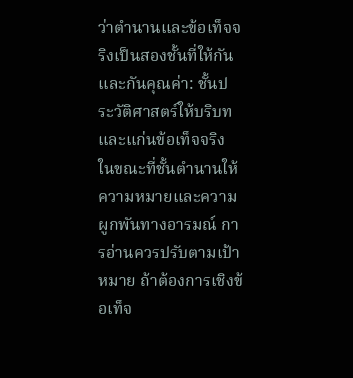ว่าตำนานและข้อเท็จจริงเป็นสองชั้นที่ให้กันและกันคุณค่า: ชั้นประวัติศาสตร์ให้บริบทและแก่นข้อเท็จจริง ในขณะที่ชั้นตำนานให้ความหมายและความผูกพันทางอารมณ์ การอ่านควรปรับตามเป้าหมาย ถ้าต้องการเชิงข้อเท็จ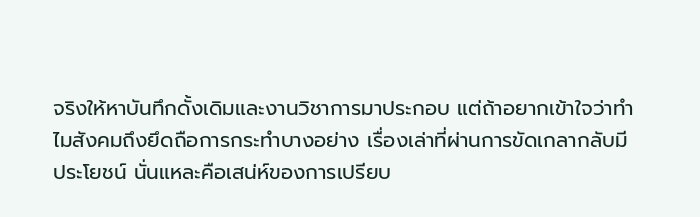จริงให้หาบันทึกดั้งเดิมและงานวิชาการมาประกอบ แต่ถ้าอยากเข้าใจว่าทำไมสังคมถึงยึดถือการกระทำบางอย่าง เรื่องเล่าที่ผ่านการขัดเกลากลับมีประโยชน์ นั่นแหละคือเสน่ห์ของการเปรียบ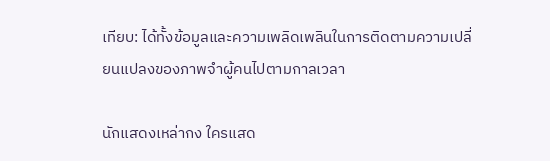เทียบ: ได้ทั้งข้อมูลและความเพลิดเพลินในการติดตามความเปลี่ยนแปลงของภาพจำผู้คนไปตามกาลเวลา

นักแสดงเหล่ากง ใครแสด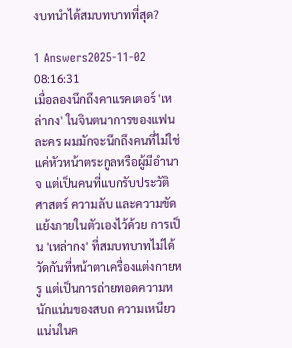งบทนำได้สมบทบาทที่สุด?

1 Answers2025-11-02 08:16:31
เมื่อลองนึกถึงคาแรคเตอร์ 'เหล่ากง' ในจินตนาการของแฟนละคร ผมมักจะนึกถึงคนที่ไม่ใช่แค่หัวหน้าตระกูลหรือผู้มีอำนาจ แต่เป็นคนที่แบกรับประวัติศาสตร์ ความลับ และความขัดแย้งภายในตัวเองไว้ด้วย การเป็น 'เหล่ากง' ที่สมบทบาทไม่ได้วัดกันที่หน้าตาเครื่องแต่งกายหรู แต่เป็นการถ่ายทอดความหนักแน่นของสบถ ความเหนียวแน่นในค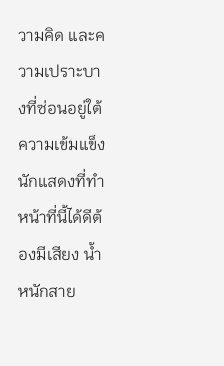วามคิด และความเปราะบางที่ซ่อนอยู่ใต้ความเข้มแข็ง นักแสดงที่ทำหน้าที่นี้ได้ดีต้องมีเสียง น้ำหนักสาย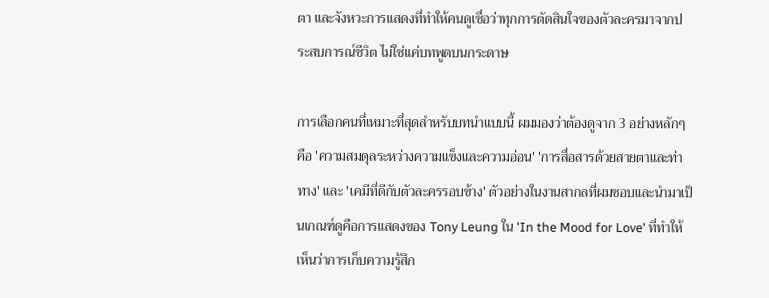ตา และจังหวะการแสดงที่ทำให้คนดูเชื่อว่าทุกการตัดสินใจของตัวละครมาจากประสบการณ์ชีวิต ไม่ใช่แค่บทพูดบนกระดาษ

การเลือกคนที่เหมาะที่สุดสำหรับบทนำแบบนี้ ผมมองว่าต้องดูจาก 3 อย่างหลักๆ คือ 'ความสมดุลระหว่างความแข็งและความอ่อน' 'การสื่อสารด้วยสายตาและท่าทาง' และ 'เคมีที่ดีกับตัวละครรอบข้าง' ตัวอย่างในงานสากลที่ผมชอบและนำมาเป็นเกณฑ์ดูคือการแสดงของ Tony Leung ใน 'In the Mood for Love' ที่ทำให้เห็นว่าการเก็บความรู้สึก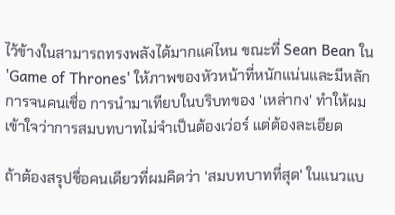ไว้ข้างในสามารถทรงพลังได้มากแค่ไหน ขณะที่ Sean Bean ใน 'Game of Thrones' ให้ภาพของหัวหน้าที่หนักแน่นและมีหลักการจนคนเชื่อ การนำมาเทียบในบริบทของ 'เหล่ากง' ทำให้ผมเข้าใจว่าการสมบทบาทไม่จำเป็นต้องเว่อร์ แต่ต้องละเอียด

ถ้าต้องสรุปชื่อคนเดียวที่ผมคิดว่า 'สมบทบาทที่สุด' ในแนวแบ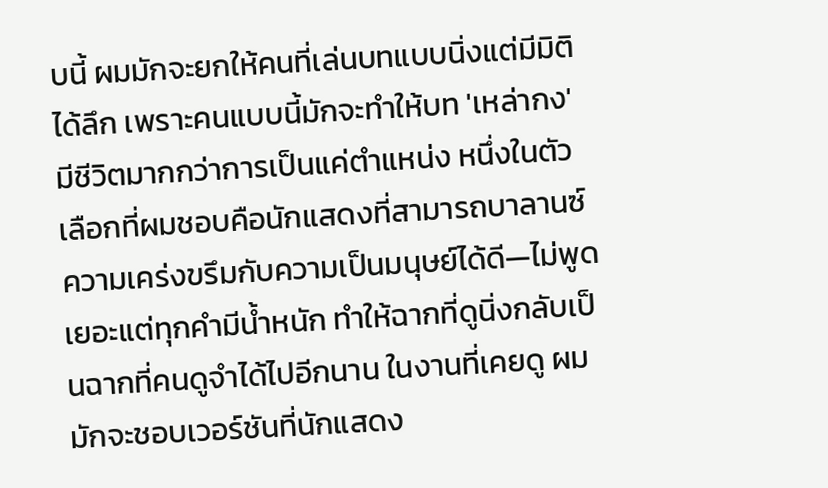บนี้ ผมมักจะยกให้คนที่เล่นบทแบบนิ่งแต่มีมิติได้ลึก เพราะคนแบบนี้มักจะทำให้บท 'เหล่ากง' มีชีวิตมากกว่าการเป็นแค่ตำแหน่ง หนึ่งในตัวเลือกที่ผมชอบคือนักแสดงที่สามารถบาลานซ์ความเคร่งขรึมกับความเป็นมนุษย์ได้ดี—ไม่พูดเยอะแต่ทุกคำมีน้ำหนัก ทำให้ฉากที่ดูนิ่งกลับเป็นฉากที่คนดูจำได้ไปอีกนาน ในงานที่เคยดู ผมมักจะชอบเวอร์ชันที่นักแสดง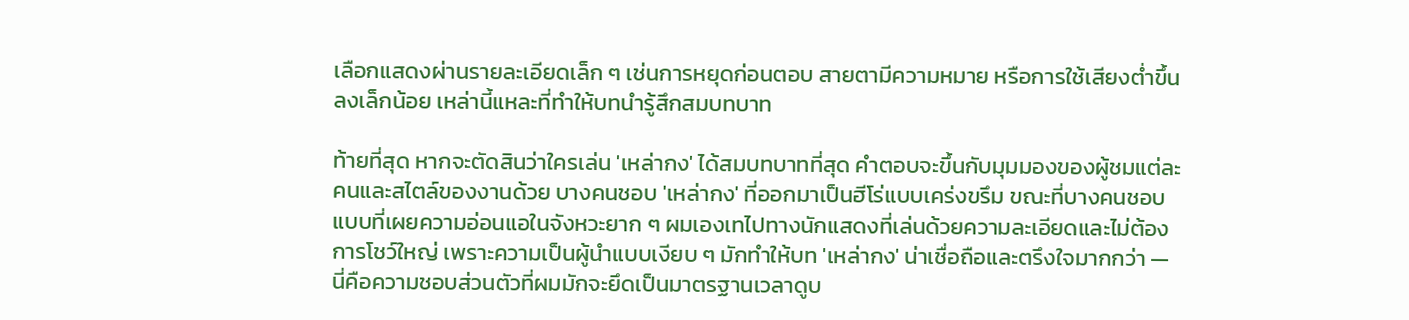เลือกแสดงผ่านรายละเอียดเล็ก ๆ เช่นการหยุดก่อนตอบ สายตามีความหมาย หรือการใช้เสียงต่ำขึ้นลงเล็กน้อย เหล่านี้แหละที่ทำให้บทนำรู้สึกสมบทบาท

ท้ายที่สุด หากจะตัดสินว่าใครเล่น 'เหล่ากง' ได้สมบทบาทที่สุด คำตอบจะขึ้นกับมุมมองของผู้ชมแต่ละคนและสไตล์ของงานด้วย บางคนชอบ 'เหล่ากง' ที่ออกมาเป็นฮีโร่แบบเคร่งขรึม ขณะที่บางคนชอบแบบที่เผยความอ่อนแอในจังหวะยาก ๆ ผมเองเทไปทางนักแสดงที่เล่นด้วยความละเอียดและไม่ต้องการโชว์ใหญ่ เพราะความเป็นผู้นำแบบเงียบ ๆ มักทำให้บท 'เหล่ากง' น่าเชื่อถือและตรึงใจมากกว่า — นี่คือความชอบส่วนตัวที่ผมมักจะยึดเป็นมาตรฐานเวลาดูบ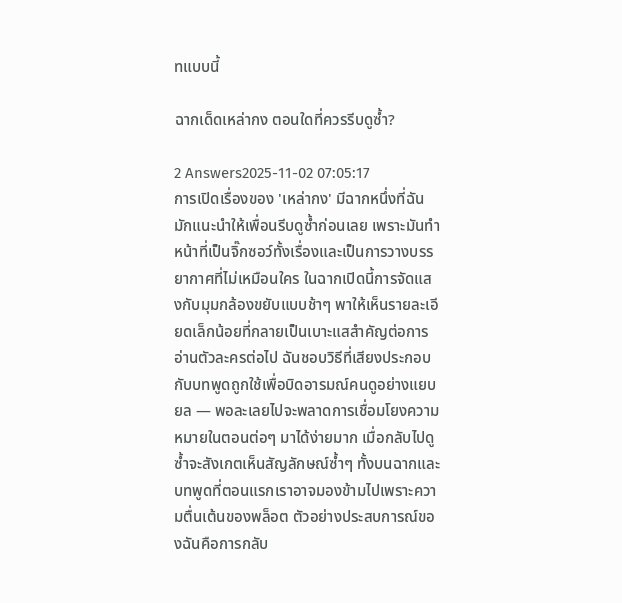ทแบบนี้

ฉากเด็ดเหล่ากง ตอนใดที่ควรรีบดูซ้ำ?

2 Answers2025-11-02 07:05:17
การเปิดเรื่องของ 'เหล่ากง' มีฉากหนึ่งที่ฉันมักแนะนำให้เพื่อนรีบดูซ้ำก่อนเลย เพราะมันทำหน้าที่เป็นจิ๊กซอว์ทั้งเรื่องและเป็นการวางบรรยากาศที่ไม่เหมือนใคร ในฉากเปิดนี้การจัดแสงกับมุมกล้องขยับแบบช้าๆ พาให้เห็นรายละเอียดเล็กน้อยที่กลายเป็นเบาะแสสำคัญต่อการอ่านตัวละครต่อไป ฉันชอบวิธีที่เสียงประกอบกับบทพูดถูกใช้เพื่อบิดอารมณ์คนดูอย่างแยบยล — พอละเลยไปจะพลาดการเชื่อมโยงความหมายในตอนต่อๆ มาได้ง่ายมาก เมื่อกลับไปดูซ้ำจะสังเกตเห็นสัญลักษณ์ซ้ำๆ ทั้งบนฉากและบทพูดที่ตอนแรกเราอาจมองข้ามไปเพราะความตื่นเต้นของพล็อต ตัวอย่างประสบการณ์ของฉันคือการกลับ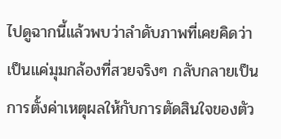ไปดูฉากนี้แล้วพบว่าลำดับภาพที่เคยคิดว่าเป็นแค่มุมกล้องที่สวยจริงๆ กลับกลายเป็นการตั้งค่าเหตุผลให้กับการตัดสินใจของตัว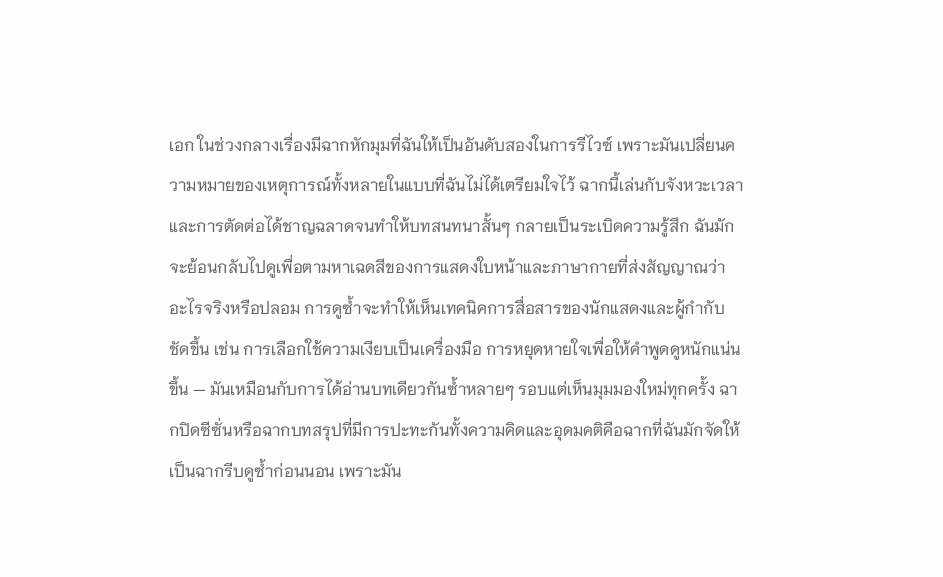เอก ในช่วงกลางเรื่องมีฉากหักมุมที่ฉันให้เป็นอันดับสองในการรีไวซ์ เพราะมันเปลี่ยนความหมายของเหตุการณ์ทั้งหลายในแบบที่ฉันไม่ได้เตรียมใจไว้ ฉากนี้เล่นกับจังหวะเวลาและการตัดต่อได้ชาญฉลาดจนทำให้บทสนทนาสั้นๆ กลายเป็นระเบิดความรู้สึก ฉันมักจะย้อนกลับไปดูเพื่อตามหาเฉดสีของการแสดงใบหน้าและภาษากายที่ส่งสัญญาณว่าอะไรจริงหรือปลอม การดูซ้ำจะทำให้เห็นเทคนิคการสื่อสารของนักแสดงและผู้กำกับชัดขึ้น เช่น การเลือกใช้ความเงียบเป็นเครื่องมือ การหยุดหายใจเพื่อให้คำพูดดูหนักแน่นขึ้น — มันเหมือนกับการได้อ่านบทเดียวกันซ้ำหลายๆ รอบแต่เห็นมุมมองใหม่ทุกครั้ง ฉากปิดซีซั่นหรือฉากบทสรุปที่มีการปะทะกันทั้งความคิดและอุดมคติคือฉากที่ฉันมักจัดให้เป็นฉากรีบดูซ้ำก่อนนอน เพราะมัน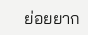ย่อยยาก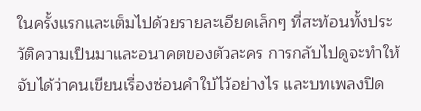ในครั้งแรกและเต็มไปด้วยรายละเอียดเล็กๆ ที่สะท้อนทั้งประวัติความเป็นมาและอนาคตของตัวละคร การกลับไปดูจะทำให้จับได้ว่าคนเขียนเรื่องซ่อนคำใบ้ไว้อย่างไร และบทเพลงปิด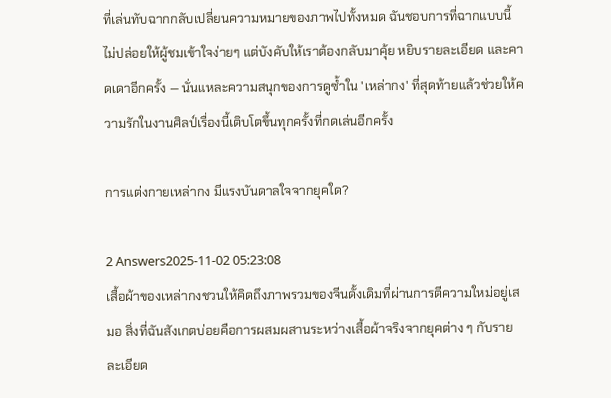ที่เล่นทับฉากกลับเปลี่ยนความหมายของภาพไปทั้งหมด ฉันชอบการที่ฉากแบบนี้ไม่ปล่อยให้ผู้ชมเข้าใจง่ายๆ แต่บังคับให้เราต้องกลับมาคุ้ย หยิบรายละเอียด และคาดเดาอีกครั้ง — นั่นแหละความสนุกของการดูซ้ำใน 'เหล่ากง' ที่สุดท้ายแล้วช่วยให้ความรักในงานศิลป์เรื่องนี้เติบโตขึ้นทุกครั้งที่กดเล่นอีกครั้ง

การแต่งกายเหล่ากง มีแรงบันดาลใจจากยุคใด?

2 Answers2025-11-02 05:23:08
เสื้อผ้าของเหล่ากงชวนให้คิดถึงภาพรวมของจีนดั้งเดิมที่ผ่านการตีความใหม่อยู่เสมอ สิ่งที่ฉันสังเกตบ่อยคือการผสมผสานระหว่างเสื้อผ้าจริงจากยุคต่าง ๆ กับรายละเอียด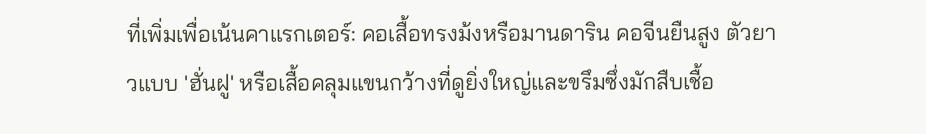ที่เพิ่มเพื่อเน้นคาแรกเตอร์: คอเสื้อทรงม้งหรือมานดาริน คอจีนยืนสูง ตัวยาวแบบ 'ฮั่นฝู' หรือเสื้อคลุมแขนกว้างที่ดูยิ่งใหญ่และขรึมซึ่งมักสืบเชื้อ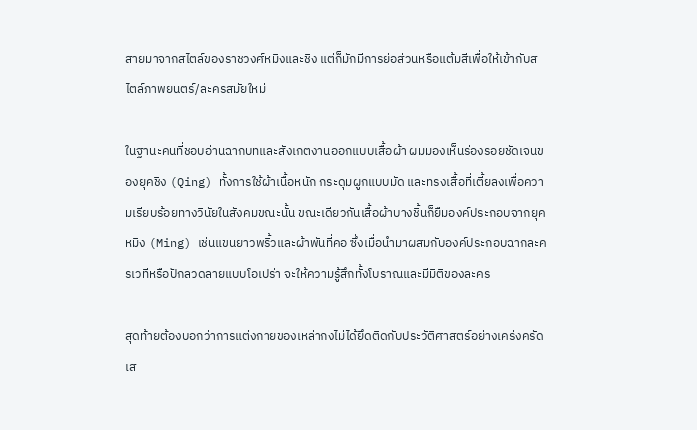สายมาจากสไตล์ของราชวงศ์หมิงและชิง แต่ก็มักมีการย่อส่วนหรือแต้มสีเพื่อให้เข้ากับสไตล์ภาพยนตร์/ละครสมัยใหม่

ในฐานะคนที่ชอบอ่านฉากบทและสังเกตงานออกแบบเสื้อผ้า ผมมองเห็นร่องรอยชัดเจนของยุคชิง (Qing) ทั้งการใช้ผ้าเนื้อหนัก กระดุมผูกแบบมัด และทรงเสื้อที่เตี้ยลงเพื่อความเรียบร้อยทางวินัยในสังคมขณะนั้น ขณะเดียวกันเสื้อผ้าบางชิ้นก็ยืมองค์ประกอบจากยุคหมิง (Ming) เช่นแขนยาวพริ้วและผ้าพันที่คอ ซึ่งเมื่อนำมาผสมกับองค์ประกอบฉากละครเวทีหรือปักลวดลายแบบโอเปร่า จะให้ความรู้สึกทั้งโบราณและมีมิติของละคร

สุดท้ายต้องบอกว่าการแต่งกายของเหล่ากงไม่ได้ยึดติดกับประวัติศาสตร์อย่างเคร่งครัดเส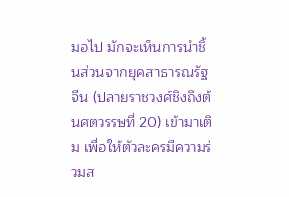มอไป มักจะเห็นการนำชิ้นส่วนจากยุคสาธารณรัฐจีน (ปลายราชวงศ์ชิงถึงต้นศตวรรษที่ 20) เข้ามาเติม เพื่อให้ตัวละครมีความร่วมส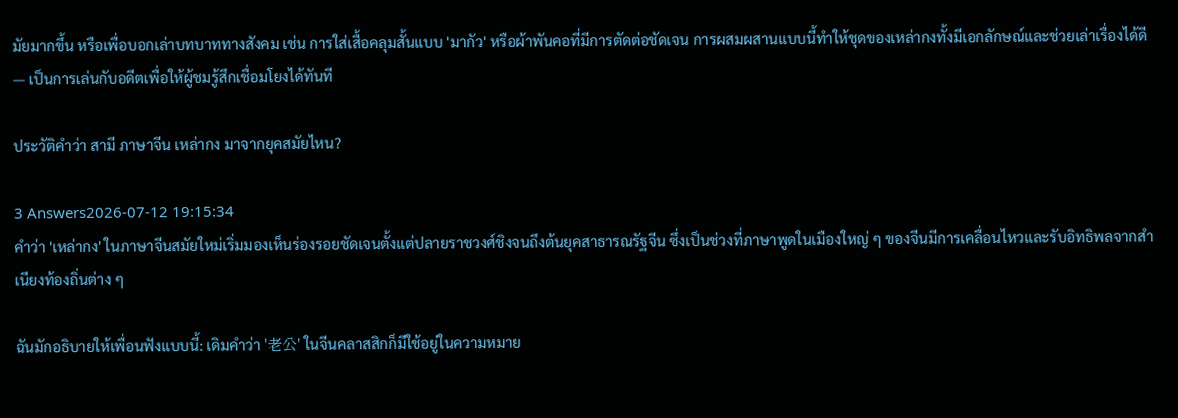มัยมากขึ้น หรือเพื่อบอกเล่าบทบาททางสังคม เช่น การใส่เสื้อคลุมสั้นแบบ 'มากัว' หรือผ้าพันคอที่มีการตัดต่อชัดเจน การผสมผสานแบบนี้ทำให้ชุดของเหล่ากงทั้งมีเอกลักษณ์และช่วยเล่าเรื่องได้ดี — เป็นการเล่นกับอดีตเพื่อให้ผู้ชมรู้สึกเชื่อมโยงได้ทันที

ประวัติคำว่า สามี ภาษาจีน เหล่ากง มาจากยุคสมัยไหน?

3 Answers2026-07-12 19:15:34
คำว่า 'เหล่ากง' ในภาษาจีนสมัยใหม่เริ่มมองเห็นร่องรอยชัดเจนตั้งแต่ปลายราชวงศ์ชิงจนถึงต้นยุคสาธารณรัฐจีน ซึ่งเป็นช่วงที่ภาษาพูดในเมืองใหญ่ ๆ ของจีนมีการเคลื่อนไหวและรับอิทธิพลจากสำเนียงท้องถิ่นต่าง ๆ

ฉันมักอธิบายให้เพื่อนฟังแบบนี้: เดิมคำว่า '老公' ในจีนคลาสสิกก็มีใช้อยู่ในความหมาย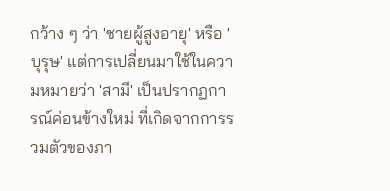กว้าง ๆ ว่า 'ชายผู้สูงอายุ' หรือ 'บุรุษ' แต่การเปลี่ยนมาใช้ในความหมายว่า 'สามี' เป็นปรากฏการณ์ค่อนข้างใหม่ ที่เกิดจากการรวมตัวของภา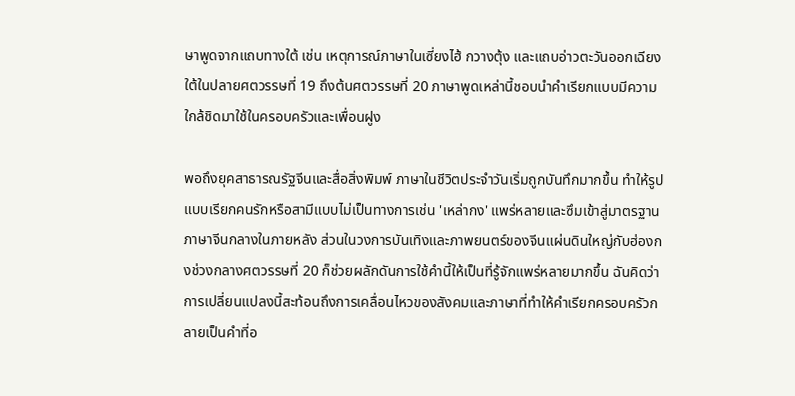ษาพูดจากแถบทางใต้ เช่น เหตุการณ์ภาษาในเซี่ยงไฮ้ กวางตุ้ง และแถบอ่าวตะวันออกเฉียงใต้ในปลายศตวรรษที่ 19 ถึงต้นศตวรรษที่ 20 ภาษาพูดเหล่านี้ชอบนำคำเรียกแบบมีความใกล้ชิดมาใช้ในครอบครัวและเพื่อนฝูง

พอถึงยุคสาธารณรัฐจีนและสื่อสิ่งพิมพ์ ภาษาในชีวิตประจำวันเริ่มถูกบันทึกมากขึ้น ทำให้รูปแบบเรียกคนรักหรือสามีแบบไม่เป็นทางการเช่น 'เหล่ากง' แพร่หลายและซึมเข้าสู่มาตรฐานภาษาจีนกลางในภายหลัง ส่วนในวงการบันเทิงและภาพยนตร์ของจีนแผ่นดินใหญ่กับฮ่องกงช่วงกลางศตวรรษที่ 20 ก็ช่วยผลักดันการใช้คำนี้ให้เป็นที่รู้จักแพร่หลายมากขึ้น ฉันคิดว่าการเปลี่ยนแปลงนี้สะท้อนถึงการเคลื่อนไหวของสังคมและภาษาที่ทำให้คำเรียกครอบครัวกลายเป็นคำที่อ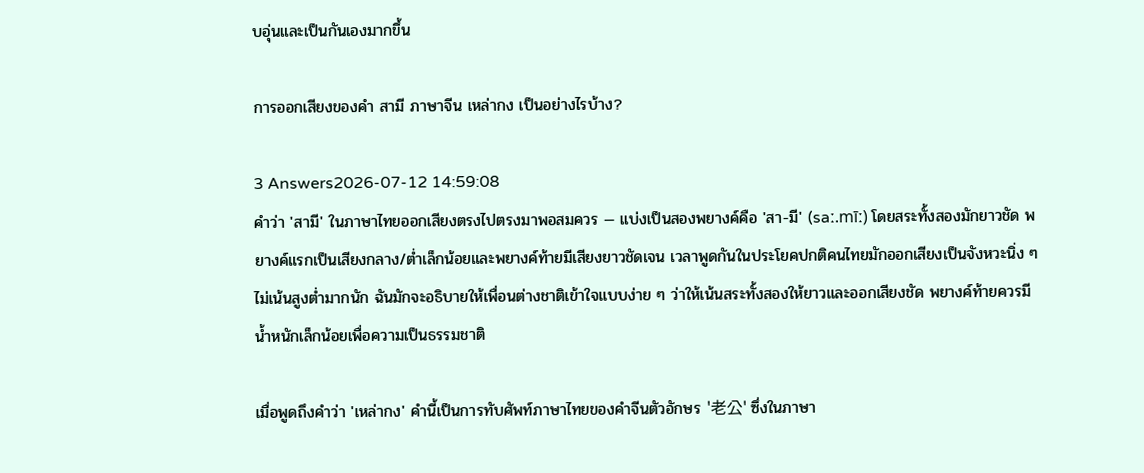บอุ่นและเป็นกันเองมากขึ้น

การออกเสียงของคำ สามี ภาษาจีน เหล่ากง เป็นอย่างไรบ้าง?

3 Answers2026-07-12 14:59:08
คำว่า 'สามี' ในภาษาไทยออกเสียงตรงไปตรงมาพอสมควร — แบ่งเป็นสองพยางค์คือ 'สา-มี' (saː.mīː) โดยสระทั้งสองมักยาวชัด พยางค์แรกเป็นเสียงกลาง/ต่ำเล็กน้อยและพยางค์ท้ายมีเสียงยาวชัดเจน เวลาพูดกันในประโยคปกติคนไทยมักออกเสียงเป็นจังหวะนิ่ง ๆ ไม่เน้นสูงต่ำมากนัก ฉันมักจะอธิบายให้เพื่อนต่างชาติเข้าใจแบบง่าย ๆ ว่าให้เน้นสระทั้งสองให้ยาวและออกเสียงชัด พยางค์ท้ายควรมีน้ำหนักเล็กน้อยเพื่อความเป็นธรรมชาติ

เมื่อพูดถึงคำว่า 'เหล่ากง' คำนี้เป็นการทับศัพท์ภาษาไทยของคำจีนตัวอักษร '老公' ซึ่งในภาษา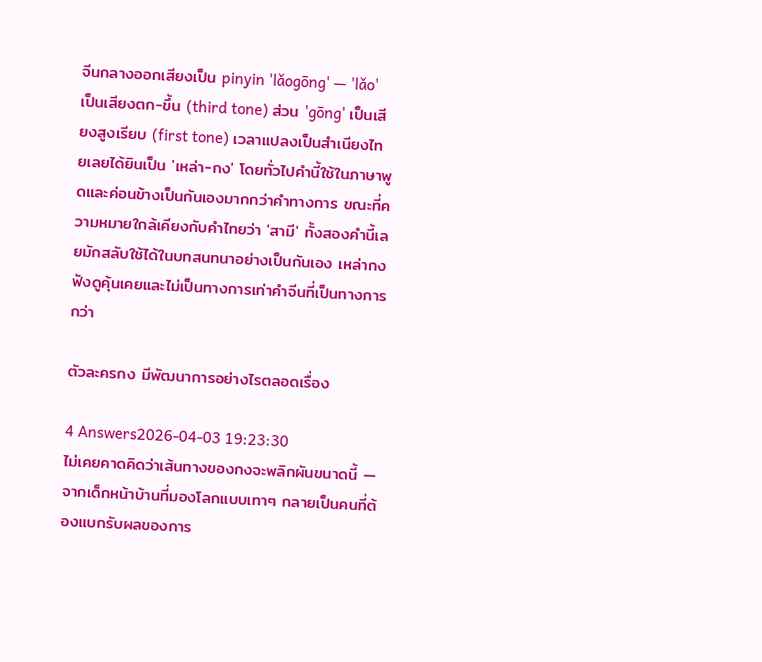จีนกลางออกเสียงเป็น pinyin 'lǎogōng' — 'lǎo' เป็นเสียงตก-ขึ้น (third tone) ส่วน 'gōng' เป็นเสียงสูงเรียบ (first tone) เวลาแปลงเป็นสำเนียงไทยเลยได้ยินเป็น 'เหล่า-กง' โดยทั่วไปคำนี้ใช้ในภาษาพูดและค่อนข้างเป็นกันเองมากกว่าคำทางการ ขณะที่ความหมายใกล้เคียงกับคำไทยว่า 'สามี' ทั้งสองคำนี้เลยมักสลับใช้ได้ในบทสนทนาอย่างเป็นกันเอง เหล่ากงฟังดูคุ้นเคยและไม่เป็นทางการเท่าคำจีนที่เป็นทางการกว่า

ตัวละครกง มีพัฒนาการอย่างไรตลอดเรื่อง

4 Answers2026-04-03 19:23:30
ไม่เคยคาดคิดว่าเส้นทางของกงจะพลิกผันขนาดนี้ — จากเด็กหน้าบ้านที่มองโลกแบบเทาๆ กลายเป็นคนที่ต้องแบกรับผลของการ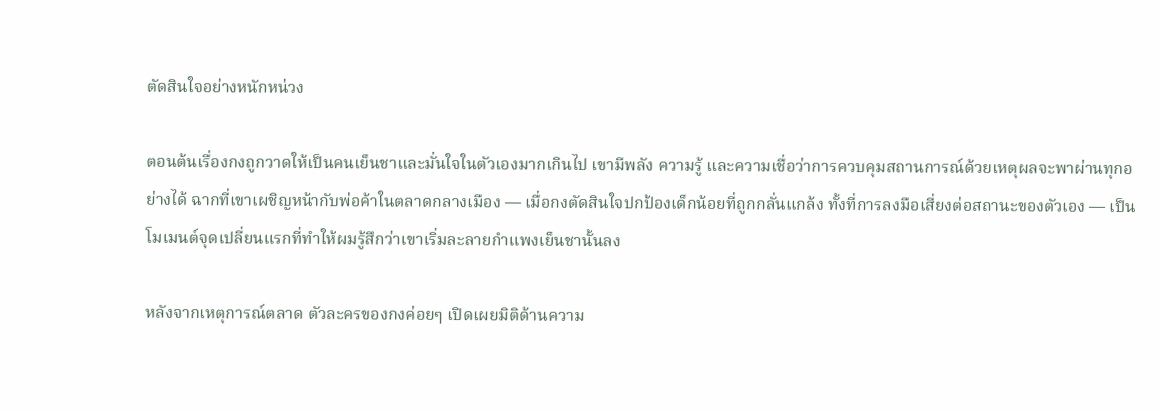ตัดสินใจอย่างหนักหน่วง

ตอนต้นเรื่องกงถูกวาดให้เป็นคนเย็นชาและมั่นใจในตัวเองมากเกินไป เขามีพลัง ความรู้ และความเชื่อว่าการควบคุมสถานการณ์ด้วยเหตุผลจะพาผ่านทุกอย่างได้ ฉากที่เขาเผชิญหน้ากับพ่อค้าในตลาดกลางเมือง — เมื่อกงตัดสินใจปกป้องเด็กน้อยที่ถูกกลั่นแกล้ง ทั้งที่การลงมือเสี่ยงต่อสถานะของตัวเอง — เป็นโมเมนต์จุดเปลี่ยนแรกที่ทำให้ผมรู้สึกว่าเขาเริ่มละลายกำแพงเย็นชานั้นลง

หลังจากเหตุการณ์ตลาด ตัวละครของกงค่อยๆ เปิดเผยมิติด้านความ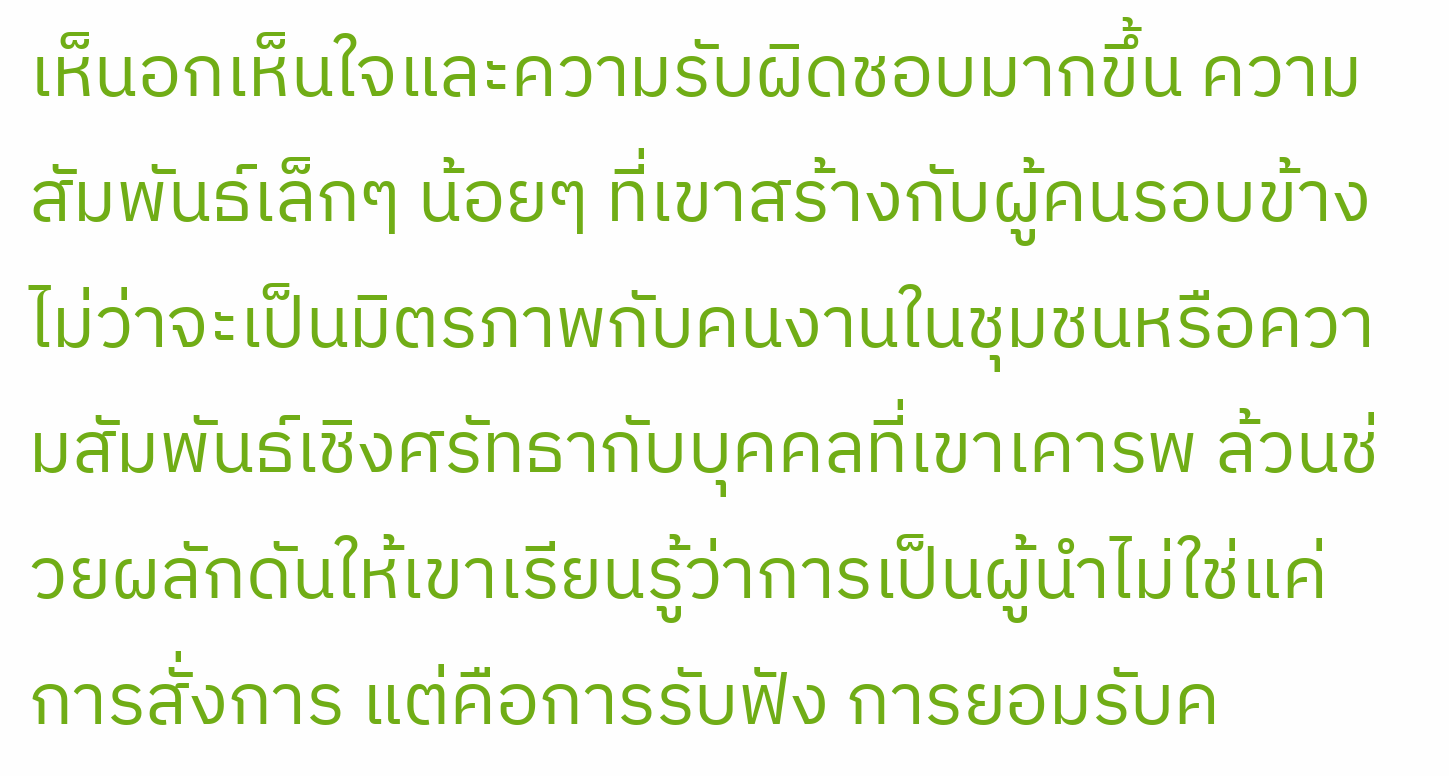เห็นอกเห็นใจและความรับผิดชอบมากขึ้น ความสัมพันธ์เล็กๆ น้อยๆ ที่เขาสร้างกับผู้คนรอบข้าง ไม่ว่าจะเป็นมิตรภาพกับคนงานในชุมชนหรือความสัมพันธ์เชิงศรัทธากับบุคคลที่เขาเคารพ ล้วนช่วยผลักดันให้เขาเรียนรู้ว่าการเป็นผู้นำไม่ใช่แค่การสั่งการ แต่คือการรับฟัง การยอมรับค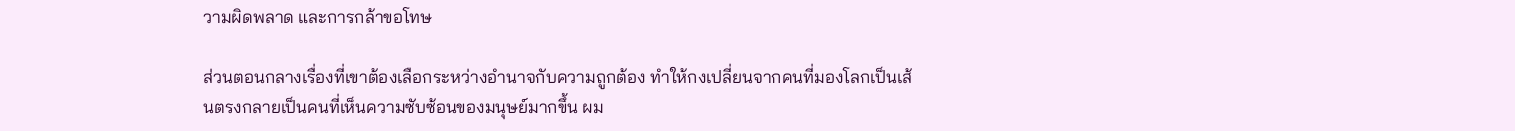วามผิดพลาด และการกล้าขอโทษ

ส่วนตอนกลางเรื่องที่เขาต้องเลือกระหว่างอำนาจกับความถูกต้อง ทำให้กงเปลี่ยนจากคนที่มองโลกเป็นเส้นตรงกลายเป็นคนที่เห็นความซับซ้อนของมนุษย์มากขึ้น ผม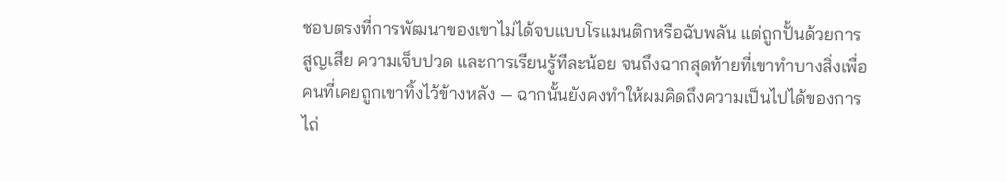ชอบตรงที่การพัฒนาของเขาไม่ได้จบแบบโรแมนติกหรือฉับพลัน แต่ถูกปั้นด้วยการสูญเสีย ความเจ็บปวด และการเรียนรู้ทีละน้อย จนถึงฉากสุดท้ายที่เขาทำบางสิ่งเพื่อคนที่เคยถูกเขาทิ้งไว้ข้างหลัง — ฉากนั้นยังคงทำให้ผมคิดถึงความเป็นไปได้ของการไถ่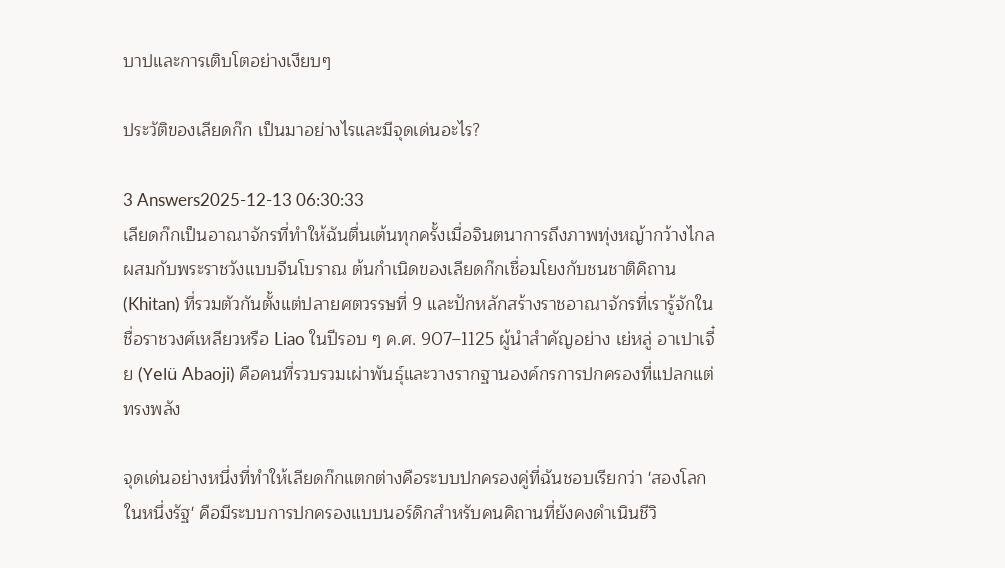บาปและการเติบโตอย่างเงียบๆ

ประวัติของเลียดก๊ก เป็นมาอย่างไรและมีจุดเด่นอะไร?

3 Answers2025-12-13 06:30:33
เลียดก๊กเป็นอาณาจักรที่ทำให้ฉันตื่นเต้นทุกครั้งเมื่อจินตนาการถึงภาพทุ่งหญ้ากว้างไกลผสมกับพระราชวังแบบจีนโบราณ ต้นกำเนิดของเลียดก๊กเชื่อมโยงกับชนชาติคิถาน (Khitan) ที่รวมตัวกันตั้งแต่ปลายศตวรรษที่ 9 และปักหลักสร้างราชอาณาจักรที่เรารู้จักในชื่อราชวงศ์เหลียวหรือ Liao ในปีรอบ ๆ ค.ศ. 907–1125 ผู้นำสำคัญอย่าง เย่หลู่ อาเปาเจี๋ย (Yelü Abaoji) คือคนที่รวบรวมเผ่าพันธุ์และวางรากฐานองค์กรการปกครองที่แปลกแต่ทรงพลัง

จุดเด่นอย่างหนึ่งที่ทำให้เลียดก๊กแตกต่างคือระบบปกครองคู่ที่ฉันชอบเรียกว่า 'สองโลกในหนึ่งรัฐ' คือมีระบบการปกครองแบบนอร์ดิกสำหรับคนคิถานที่ยังคงดำเนินชีวิ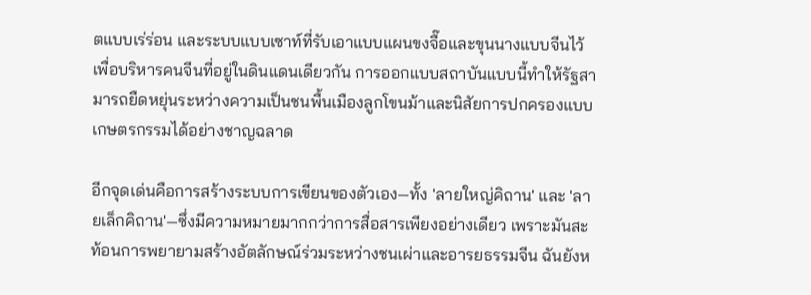ตแบบเร่ร่อน และระบบแบบเซาท์ที่รับเอาแบบแผนขงจื๊อและขุนนางแบบจีนไว้เพื่อบริหารคนจีนที่อยู่ในดินแดนเดียวกัน การออกแบบสถาบันแบบนี้ทำให้รัฐสามารถยืดหยุ่นระหว่างความเป็นชนพื้นเมืองลูกโขนม้าและนิสัยการปกครองแบบเกษตรกรรมได้อย่างชาญฉลาด

อีกจุดเด่นคือการสร้างระบบการเขียนของตัวเอง—ทั้ง 'ลายใหญ่คิถาน' และ 'ลายเล็กคิถาน'—ซึ่งมีความหมายมากกว่าการสื่อสารเพียงอย่างเดียว เพราะมันสะท้อนการพยายามสร้างอัตลักษณ์ร่วมระหว่างชนเผ่าและอารยธรรมจีน ฉันยังห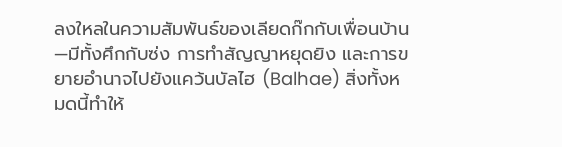ลงใหลในความสัมพันธ์ของเลียดก๊กกับเพื่อนบ้าน—มีทั้งศึกกับซ่ง การทำสัญญาหยุดยิง และการขยายอำนาจไปยังแคว้นบัลไฮ (Balhae) สิ่งทั้งหมดนี้ทำให้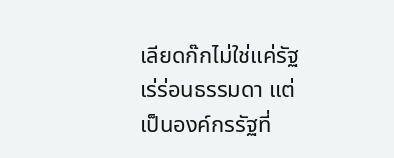เลียดก๊กไม่ใช่แค่รัฐเร่ร่อนธรรมดา แต่เป็นองค์กรรัฐที่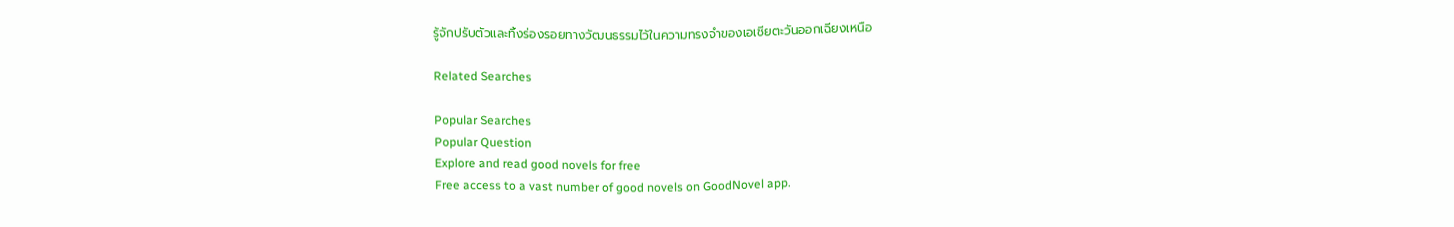รู้จักปรับตัวและทิ้งร่องรอยทางวัฒนธรรมไว้ในความทรงจำของเอเชียตะวันออกเฉียงเหนือ

Related Searches

Popular Searches
Popular Question
Explore and read good novels for free
Free access to a vast number of good novels on GoodNovel app.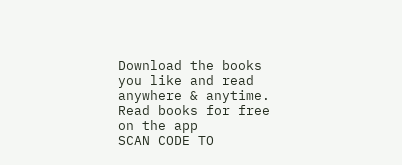Download the books you like and read anywhere & anytime.
Read books for free on the app
SCAN CODE TO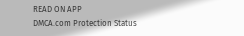READ ON APP
DMCA.com Protection Status